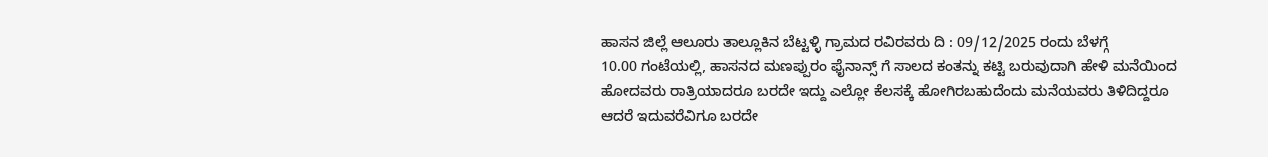ಹಾಸನ ಜಿಲ್ಲೆ ಆಲೂರು ತಾಲ್ಲೂಕಿನ ಬೆಟ್ಟಳ್ಳಿ ಗ್ರಾಮದ ರವಿರವರು ದಿ : 09/12/2025 ರಂದು ಬೆಳಗ್ಗೆ
10.00 ಗಂಟೆಯಲ್ಲಿ, ಹಾಸನದ ಮಣಪ್ಪುರಂ ಫೈನಾನ್ಸ್ ಗೆ ಸಾಲದ ಕಂತನ್ನು ಕಟ್ಟಿ ಬರುವುದಾಗಿ ಹೇಳಿ ಮನೆಯಿಂದ ಹೋದವರು ರಾತ್ರಿಯಾದರೂ ಬರದೇ ಇದ್ದು ಎಲ್ಲೋ ಕೆಲಸಕ್ಕೆ ಹೋಗಿರಬಹುದೆಂದು ಮನೆಯವರು ತಿಳಿದಿದ್ದರೂ ಆದರೆ ಇದುವರೆವಿಗೂ ಬರದೇ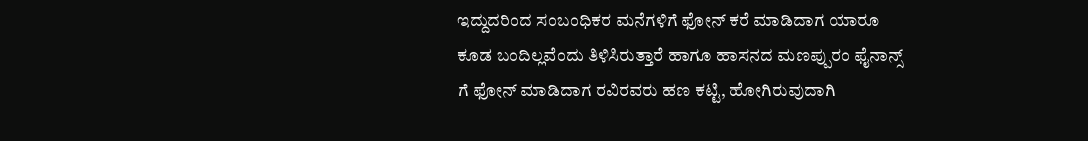ಇದ್ದುದರಿಂದ ಸಂಬಂಧಿಕರ ಮನೆಗಳಿಗೆ ಫೋನ್ ಕರೆ ಮಾಡಿದಾಗ ಯಾರೂ ಕೂಡ ಬಂದಿಲ್ಲವೆಂದು ತಿಳಿಸಿರುತ್ತಾರೆ ಹಾಗೂ ಹಾಸನದ ಮಣಪ್ಪುರಂ ಫೈನಾನ್ಸ್ ಗೆ ಫೋನ್ ಮಾಡಿದಾಗ ರವಿರವರು ಹಣ ಕಟ್ಟಿ, ಹೋಗಿರುವುದಾಗಿ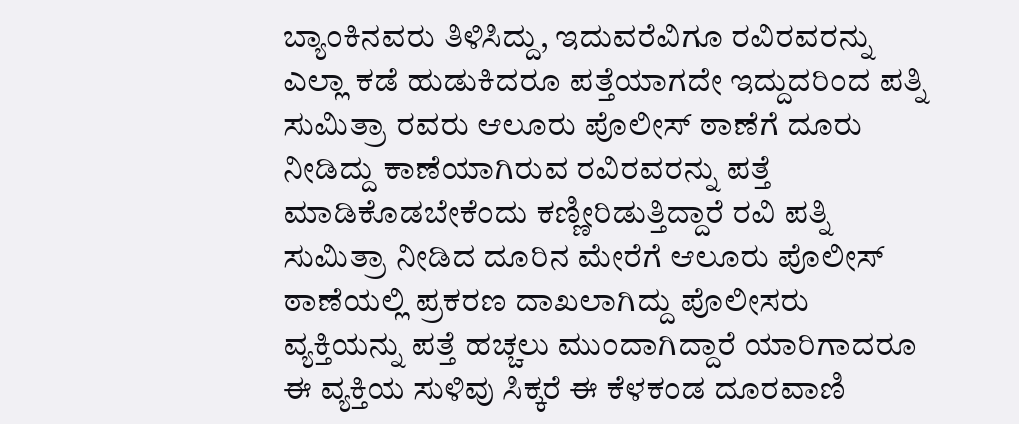ಬ್ಯಾಂಕಿನವರು ತಿಳಿಸಿದ್ದು, ಇದುವರೆವಿಗೂ ರವಿರವರನ್ನು ಎಲ್ಲಾ ಕಡೆ ಹುಡುಕಿದರೂ ಪತ್ತೆಯಾಗದೇ ಇದ್ದುದರಿಂದ ಪತ್ನಿ ಸುಮಿತ್ರಾ ರವರು ಆಲೂರು ಪೊಲೀಸ್ ಠಾಣೆಗೆ ದೂರು ನೀಡಿದ್ದು ಕಾಣೆಯಾಗಿರುವ ರವಿರವರನ್ನು ಪತ್ತೆ ಮಾಡಿಕೊಡಬೇಕೆಂದು ಕಣ್ಣೀರಿಡುತ್ತಿದ್ದಾರೆ ರವಿ ಪತ್ನಿ ಸುಮಿತ್ರಾ ನೀಡಿದ ದೂರಿನ ಮೇರೆಗೆ ಆಲೂರು ಪೊಲೀಸ್ ಠಾಣೆಯಲ್ಲಿ ಪ್ರಕರಣ ದಾಖಲಾಗಿದ್ದು ಪೊಲೀಸರು ವ್ಯಕ್ತಿಯನ್ನು ಪತ್ತೆ ಹಚ್ಚಲು ಮುಂದಾಗಿದ್ದಾರೆ ಯಾರಿಗಾದರೂ ಈ ವ್ಯಕ್ತಿಯ ಸುಳಿವು ಸಿಕ್ಕರೆ ಈ ಕೆಳಕಂಡ ದೂರವಾಣಿ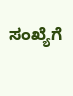ಸಂಖ್ಯೆಗೆ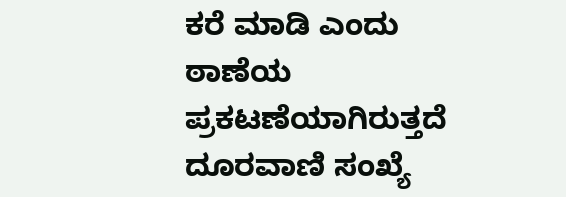ಕರೆ ಮಾಡಿ ಎಂದು ಠಾಣೆಯ ಪ್ರಕಟಣೆಯಾಗಿರುತ್ತದೆ
ದೂರವಾಣಿ ಸಂಖ್ಯೆ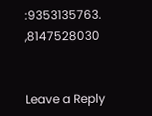:9353135763.
,8147528030


Leave a Reply